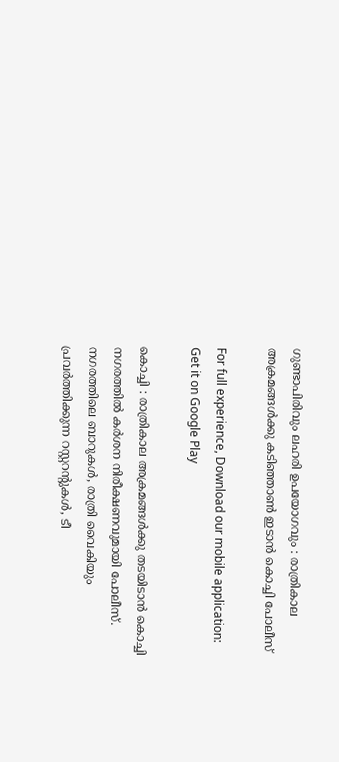ഗുണ്ടാപിരിവും ലഹരി ഉപയോഗവും : രാത്രികാല അക്രമങ്ങൾക്കു കടിഞ്ഞാൺ ഇടാൻ കൊച്ചി പോലീസ്

For full experience, Download our mobile application:
Get it on Google Play

കൊച്ചി : രാത്രികാല അക്രമങ്ങൾക്കു തടയിടാൻ കൊച്ചി നഗരത്തിൽ കർശന നിരീക്ഷണവുമായി പോലീസ്. നഗരത്തിലെ ബാറുകൾ, രാത്രി വൈകിയും പ്രവർത്തിക്കുന്ന റസ്റ്ററന്റുകൾ, ടീ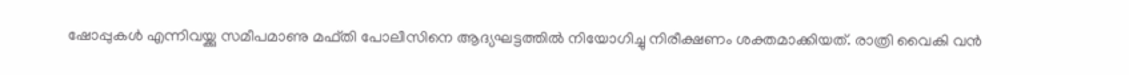ഷോപ്പുകൾ എന്നിവയ്ക്കു സമീപമാണു മഫ്തി പോലീസിനെ ആദ്യഘട്ടത്തിൽ നിയോഗിച്ചു നിരീക്ഷണം ശക്തമാക്കിയത്. രാത്രി വൈകി വൻ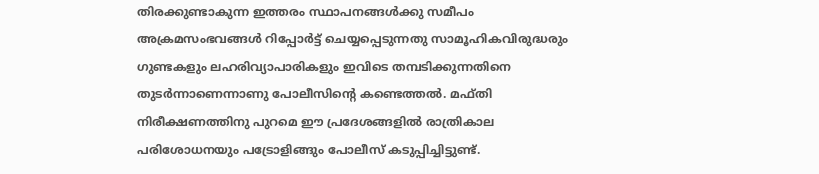തിരക്കുണ്ടാകുന്ന ഇത്തരം സ്ഥാപനങ്ങൾക്കു സമീപം അക്രമസംഭവങ്ങൾ റിപ്പോർട്ട് ചെയ്യപ്പെടുന്നതു സാമൂഹികവിരുദ്ധരും ഗുണ്ടകളും ലഹരിവ്യാപാരികളും ഇവിടെ തമ്പടിക്കുന്നതിനെ തുടർന്നാണെന്നാണു പോലീസിന്റെ കണ്ടെത്തൽ. മഫ്തി നിരീക്ഷണത്തിനു പുറമെ ഈ പ്രദേശങ്ങളിൽ രാത്രികാല പരിശോധനയും പട്രോളിങ്ങും പോലീസ് കടുപ്പിച്ചിട്ടുണ്ട്.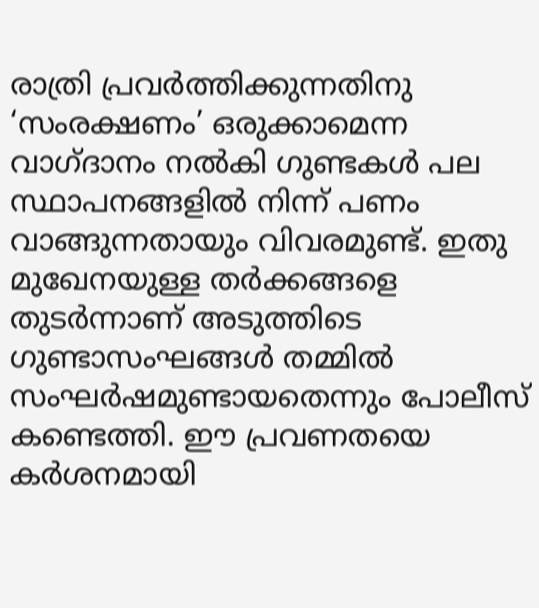രാത്രി പ്രവർത്തിക്കുന്നതിനു ‘സംരക്ഷണം’ ഒരുക്കാമെന്ന വാഗ്ദാനം നൽകി ഗുണ്ടകൾ പല സ്ഥാപനങ്ങളിൽ നിന്ന് പണം വാങ്ങുന്നതായും വിവരമുണ്ട്. ഇതു മുഖേനയുള്ള തർക്കങ്ങളെ തുടർന്നാണ് അടുത്തിടെ ഗുണ്ടാസംഘങ്ങൾ തമ്മിൽ സംഘർഷമുണ്ടായതെന്നും പോലീസ് കണ്ടെത്തി. ഈ പ്രവണതയെ കർശനമായി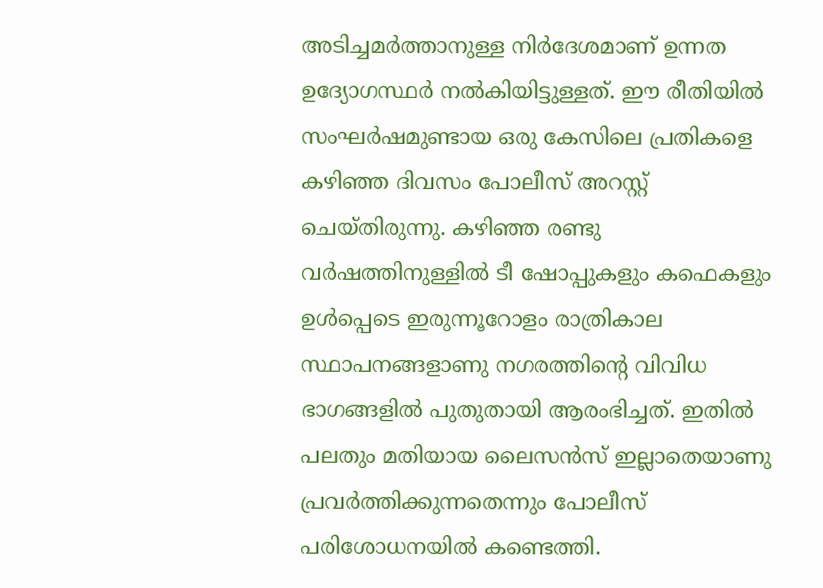അടിച്ചമർത്താനുള്ള നിർദേശമാണ് ഉന്നത ഉദ്യോഗസ്ഥർ നൽകിയിട്ടുള്ളത്. ഈ രീതിയിൽ സംഘർഷമുണ്ടായ ഒരു കേസിലെ പ്രതികളെ കഴിഞ്ഞ ദിവസം പോലീസ് അറസ്റ്റ് ചെയ്തിരുന്നു. കഴിഞ്ഞ രണ്ടു വർഷത്തിനുള്ളിൽ ടീ ഷോപ്പുകളും കഫെകളും ഉൾപ്പെടെ ഇരുന്നൂറോളം രാത്രികാല സ്ഥാപനങ്ങളാണു നഗരത്തിന്റെ വിവിധ ഭാഗങ്ങളിൽ പുതുതായി ആരംഭിച്ചത്. ഇതിൽ പലതും മതിയായ ലൈസൻസ് ഇല്ലാതെയാണു പ്രവർത്തിക്കുന്നതെന്നും പോലീസ് പരിശോധനയിൽ കണ്ടെത്തി.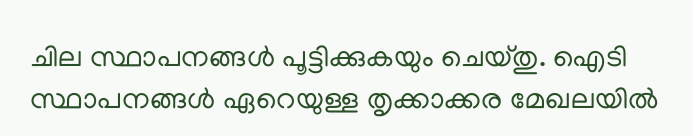ചില സ്ഥാപനങ്ങൾ പൂട്ടിക്കുകയും ചെയ്തു. ഐടി സ്ഥാപനങ്ങൾ ഏറെയുള്ള തൃക്കാക്കര മേഖലയിൽ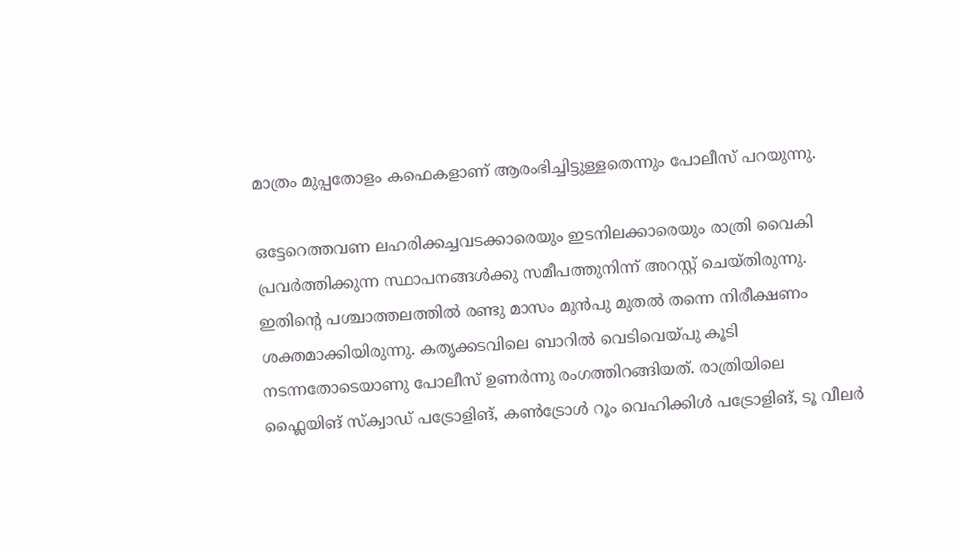മാത്രം മുപ്പതോളം കഫെകളാണ് ആരംഭിച്ചിട്ടുള്ളതെന്നും പോലീസ് പറയുന്നു.

ഒട്ടേറെത്തവണ ലഹരിക്കച്ചവടക്കാരെയും ഇടനിലക്കാരെയും രാത്രി വൈകി പ്രവർത്തിക്കുന്ന സ്ഥാപനങ്ങൾക്കു സമീപത്തുനിന്ന് അറസ്റ്റ് ചെയ്തിരുന്നു. ഇതിന്റെ പശ്ചാത്തലത്തിൽ രണ്ടു മാസം മുൻപു മുതൽ തന്നെ നിരീക്ഷണം ശക്തമാക്കിയിരുന്നു. കതൃക്കടവിലെ ബാറിൽ വെടിവെയ്പു കൂടി നടന്നതോടെയാണു പോലീസ് ഉണർന്നു രംഗത്തിറങ്ങിയത്. രാത്രിയിലെ ഫ്ലൈയിങ് സ്ക്വാഡ് പട്രോളിങ്, കൺട്രോൾ റൂം വെഹിക്കിൾ പട്രോളിങ്, ടൂ വീലർ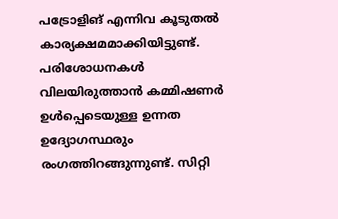പട്രോളിങ് എന്നിവ കൂടുതൽ കാര്യക്ഷമമാക്കിയിട്ടുണ്ട്.  പരിശോധനകൾ വിലയിരുത്താൻ കമ്മിഷണർ ഉൾപ്പെടെയുള്ള ഉന്നത ഉദ്യോഗസ്ഥരും രംഗത്തിറങ്ങുന്നുണ്ട്. സിറ്റി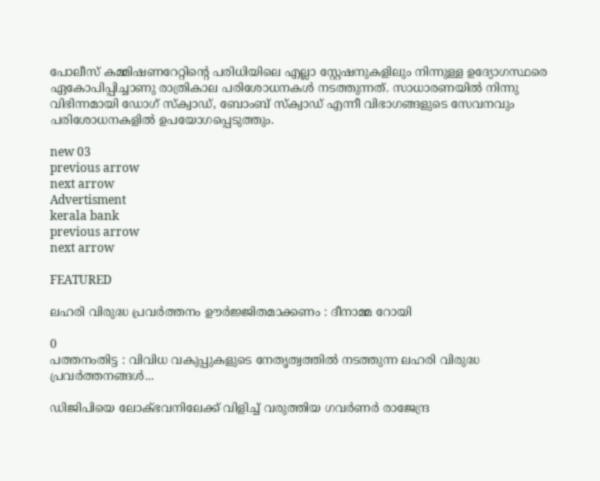പോലീസ് കമ്മിഷണറേറ്റിന്റെ പരിധിയിലെ എല്ലാ സ്റ്റേഷനുകളിലും നിന്നുള്ള ഉദ്യോഗസ്ഥരെ ഏകോപിപ്പിച്ചാണു രാത്രികാല പരിശോധനകൾ നടത്തുന്നത്. സാധാരണയിൽ നിന്നു വിഭിന്നമായി ഡോഗ് സ്ക്വാഡ്, ബോംബ് സ്ക്വാഡ് എന്നീ വിഭാഗങ്ങളുടെ സേവനവും പരിശോധനകളിൽ ഉപയോഗപ്പെടുത്തും.

new 03
previous arrow
next arrow
Advertisment
kerala bank
previous arrow
next arrow

FEATURED

ലഹരി വിരുദ്ധ പ്രവര്‍ത്തനം ഊര്‍ജ്ജിതമാക്കണം : ദീനാമ്മ റോയി

0
പത്തനംതിട്ട : വിവിധ വകുപ്പുകളുടെ നേതൃത്വത്തില്‍ നടത്തുന്ന ലഹരി വിരുദ്ധ പ്രവര്‍ത്തനങ്ങള്‍...

ഡിജിപിയെ ലോക്ഭവനിലേക്ക് വിളിച്ച് വരുത്തിയ ഗവർണർ രാജേന്ദ്ര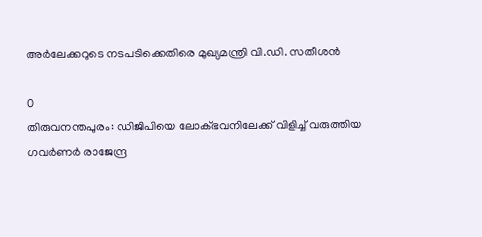അർലേക്കറുടെ നടപടിക്കെതിരെ മുഖ്യമന്ത്രി വി.ഡി. സതീശൻ

0
തിരുവനന്തപുരം: ഡിജിപിയെ ലോക്ഭവനിലേക്ക് വിളിച്ച് വരുത്തിയ ഗവർണർ രാജേന്ദ്ര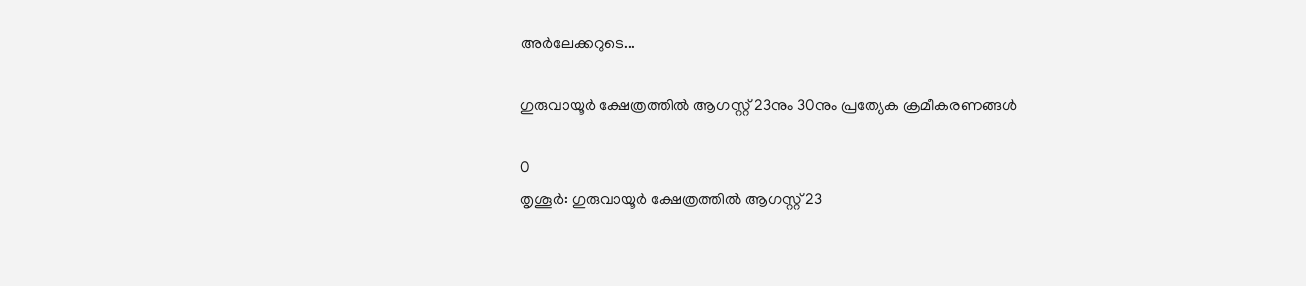അർലേക്കറുടെ...

ഗുരുവായൂർ ക്ഷേത്രത്തിൽ ആഗസ്റ്റ് 23നും 30നും പ്രത്യേക ക്രമീകരണങ്ങൾ

0
തൃശൂർ: ഗുരുവായൂർ ക്ഷേത്രത്തിൽ ആഗസ്റ്റ് 23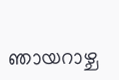ഞായറാഴ്ച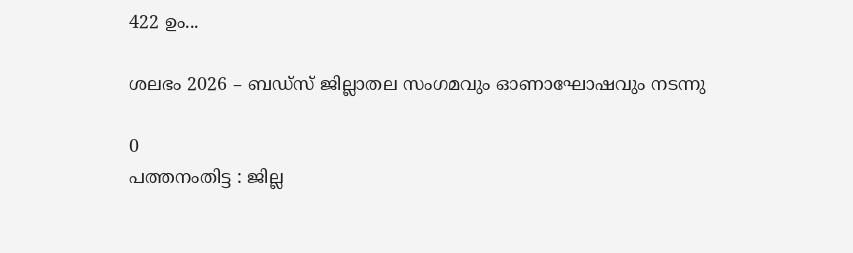422 ഉം...

ശലഭം 2026 – ബഡ്സ് ജില്ലാതല സംഗമവും ഓണാഘോഷവും നടന്നു

0
പത്തനംതിട്ട : ജില്ല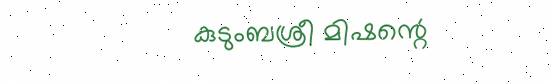കുടുംബശ്രീ മിഷന്റെ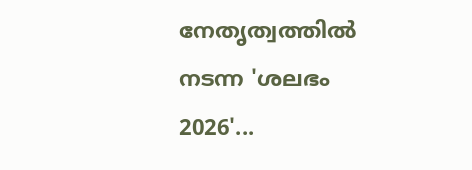നേതൃത്വത്തില്‍ നടന്ന 'ശലഭം 2026'...